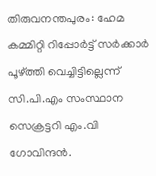തിരുവനന്തപുരം: ഹേമ കമ്മിറ്റി റിപ്പോര്‍ട്ട് സര്‍ക്കാര്‍ പൂഴ്ത്തി വെച്ചിട്ടില്ലെന്ന് സി.പി.എം സംസ്ഥാന സെക്രട്ടറി എം.വി ഗോവിന്ദന്‍.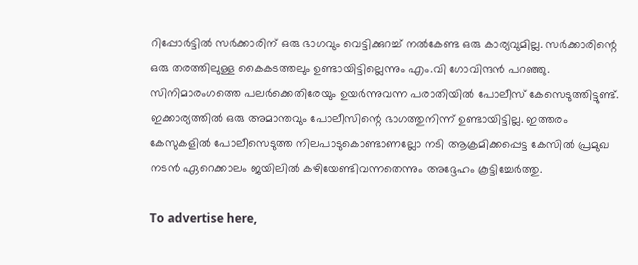റിപ്പോര്‍ട്ടില്‍ സര്‍ക്കാരിന് ഒരു ഭാഗവും വെട്ടിക്കുറച്ച് നല്‍കേണ്ട ഒരു കാര്യവുമില്ല. സര്‍ക്കാരിന്റെ ഒരു തരത്തിലുള്ള കൈകടത്തലും ഉണ്ടായിട്ടില്ലെന്നും എം.വി ഗോവിന്ദന്‍ പറഞ്ഞു. സിനിമാരംഗത്തെ പലര്‍ക്കെതിരേയും ഉയര്‍ന്നുവന്ന പരാതിയില്‍ പോലീസ് കേസെടുത്തിട്ടുണ്ട്. ഇക്കാര്യത്തില്‍ ഒരു അമാന്തവും പോലീസിന്റെ ഭാഗത്തുനിന്ന് ഉണ്ടായിട്ടില്ല. ഇത്തരം കേസുകളില്‍ പോലീസെടുത്ത നിലപാടുകൊണ്ടാണല്ലോ നടി ആക്രമിക്കപ്പെട്ട കേസില്‍ പ്രമുഖ നടന്‍ ഏറെക്കാലം ജയിലില്‍ കഴിയേണ്ടിവന്നതെന്നും അദ്ദേഹം കൂട്ടിച്ചേര്‍ത്തു.

To advertise here,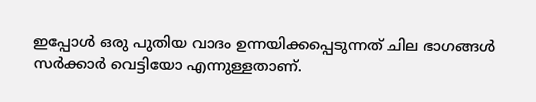ഇപ്പോള്‍ ഒരു പുതിയ വാദം ഉന്നയിക്കപ്പെടുന്നത് ചില ഭാഗങ്ങള്‍ സര്‍ക്കാര്‍ വെട്ടിയോ എന്നുള്ളതാണ്.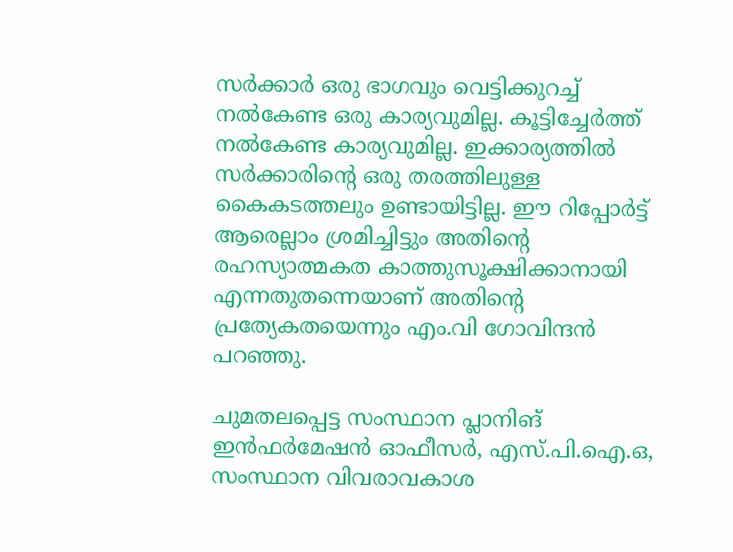സര്‍ക്കാര്‍ ഒരു ഭാഗവും വെട്ടിക്കുറച്ച് നല്‍കേണ്ട ഒരു കാര്യവുമില്ല. കൂട്ടിച്ചേര്‍ത്ത് നല്‍കേണ്ട കാര്യവുമില്ല. ഇക്കാര്യത്തില്‍ സര്‍ക്കാരിന്റെ ഒരു തരത്തിലുള്ള കൈകടത്തലും ഉണ്ടായിട്ടില്ല. ഈ റിപ്പോര്‍ട്ട് ആരെല്ലാം ശ്രമിച്ചിട്ടും അതിന്റെ രഹസ്യാത്മകത കാത്തുസൂക്ഷിക്കാനായി എന്നതുതന്നെയാണ് അതിന്റെ പ്രത്യേകതയെന്നും എം.വി ഗോവിന്ദന്‍ പറഞ്ഞു.

ചുമതലപ്പെട്ട സംസ്ഥാന പ്ലാനിങ് ഇന്‍ഫര്‍മേഷന്‍ ഓഫീസര്‍, എസ്.പി.ഐ.ഒ, സംസ്ഥാന വിവരാവകാശ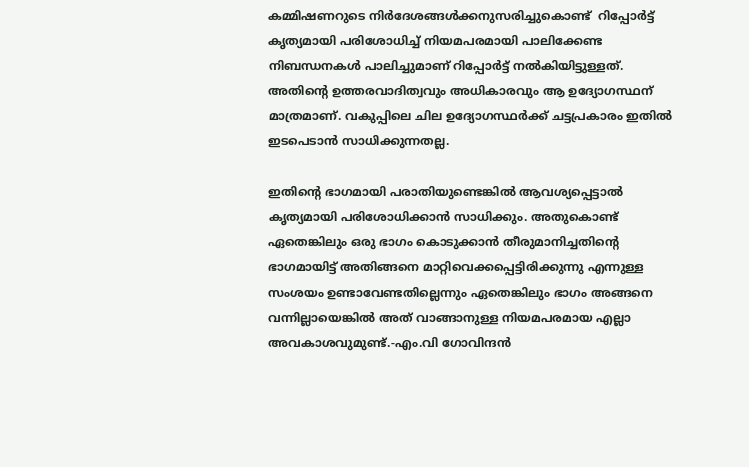കമ്മിഷണറുടെ നിര്‍ദേശങ്ങള്‍ക്കനുസരിച്ചുകൊണ്ട്  റിപ്പോര്‍ട്ട് കൃത്യമായി പരിശോധിച്ച് നിയമപരമായി പാലിക്കേണ്ട നിബന്ധനകള്‍ പാലിച്ചുമാണ് റിപ്പോര്‍ട്ട് നല്‍കിയിട്ടുള്ളത്. അതിന്റെ ഉത്തരവാദിത്വവും അധികാരവും ആ ഉദ്യോഗസ്ഥന് മാത്രമാണ്. വകുപ്പിലെ ചില ഉദ്യോഗസ്ഥര്‍ക്ക് ചട്ടപ്രകാരം ഇതില്‍ ഇടപെടാന്‍ സാധിക്കുന്നതല്ല.

ഇതിന്റെ ഭാഗമായി പരാതിയുണ്ടെങ്കില്‍ ആവശ്യപ്പെട്ടാല്‍ കൃത്യമായി പരിശോധിക്കാന്‍ സാധിക്കും. അതുകൊണ്ട് ഏതെങ്കിലും ഒരു ഭാഗം കൊടുക്കാന്‍ തീരുമാനിച്ചതിന്റെ ഭാഗമായിട്ട് അതിങ്ങനെ മാറ്റിവെക്കപ്പെട്ടിരിക്കുന്നു എന്നുള്ള സംശയം ഉണ്ടാവേണ്ടതില്ലെന്നും ഏതെങ്കിലും ഭാഗം അങ്ങനെ വന്നില്ലായെങ്കില്‍ അത് വാങ്ങാനുള്ള നിയമപരമായ എല്ലാ അവകാശവുമുണ്ട്.-എം.വി ഗോവിന്ദന്‍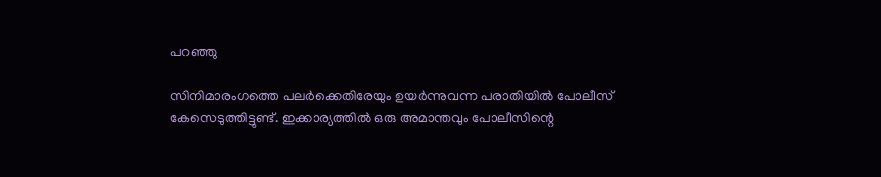പറഞ്ഞു

സിനിമാരംഗത്തെ പലര്‍ക്കെതിരേയും ഉയര്‍ന്നുവന്ന പരാതിയില്‍ പോലീസ് കേസെടുത്തിട്ടുണ്ട്. ഇക്കാര്യത്തില്‍ ഒരു അമാന്തവും പോലീസിന്റെ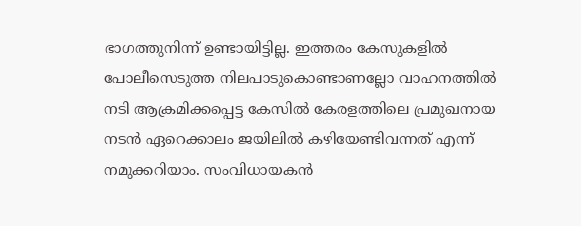ഭാഗത്തുനിന്ന് ഉണ്ടായിട്ടില്ല. ഇത്തരം കേസുകളില്‍ പോലീസെടുത്ത നിലപാടുകൊണ്ടാണല്ലോ വാഹനത്തില്‍ നടി ആക്രമിക്കപ്പെട്ട കേസില്‍ കേരളത്തിലെ പ്രമുഖനായ നടന്‍ ഏറെക്കാലം ജയിലില്‍ കഴിയേണ്ടിവന്നത് എന്ന് നമുക്കറിയാം. സംവിധായകന്‍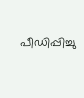പീഡിപ്പിച്ചു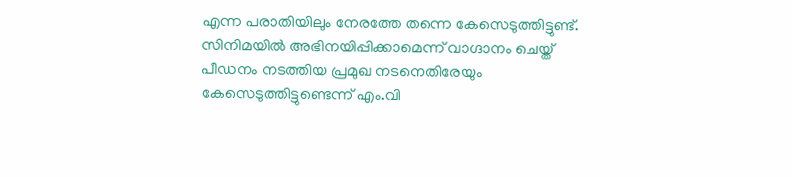എന്ന പരാതിയിലും നേരത്തേ തന്നെ കേസെടുത്തിട്ടുണ്ട്. സിനിമയില്‍ അഭിനയിപ്പിക്കാമെന്ന് വാഗ്ദാനം ചെയ്ത് പീഡനം നടത്തിയ പ്രമുഖ നടനെതിരേയും കേസെടുത്തിട്ടുണ്ടെന്ന് എം.വി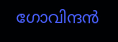ഗോവിന്ദന്‍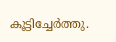കൂട്ടിച്ചേര്‍ത്തു.